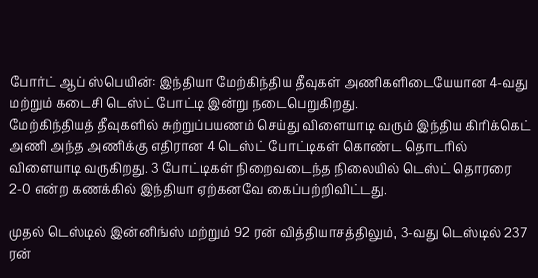போர்ட் ஆப் ஸ்பெயின்: இந்தியா மேற்கிந்திய தீவுகள் அணிகளிடையேயான 4-வது மற்றும் கடைசி டெஸ்ட் போட்டி இன்று நடைபெறுகிறது.
மேற்கிந்தியத் தீவுகளில் சுற்றுப்பயணம் செய்து விளையாடி வரும் இந்திய கிரிக்கெட் அணி அந்த அணிக்கு எதிரான 4 டெஸ்ட் போட்டிகள் கொண்ட தொடரில் விளையாடி வருகிறது. 3 போட்டிகள் நிறைவடைந்த நிலையில் டெஸ்ட் தொரரை 2-0 என்ற கணக்கில் இந்தியா ஏற்கனவே கைப்பற்றிவிட்டது.

முதல் டெஸ்டில் இன்னிங்ஸ் மற்றும் 92 ரன் வித்தியாசத்திலும், 3-வது டெஸ்டில் 237 ரன்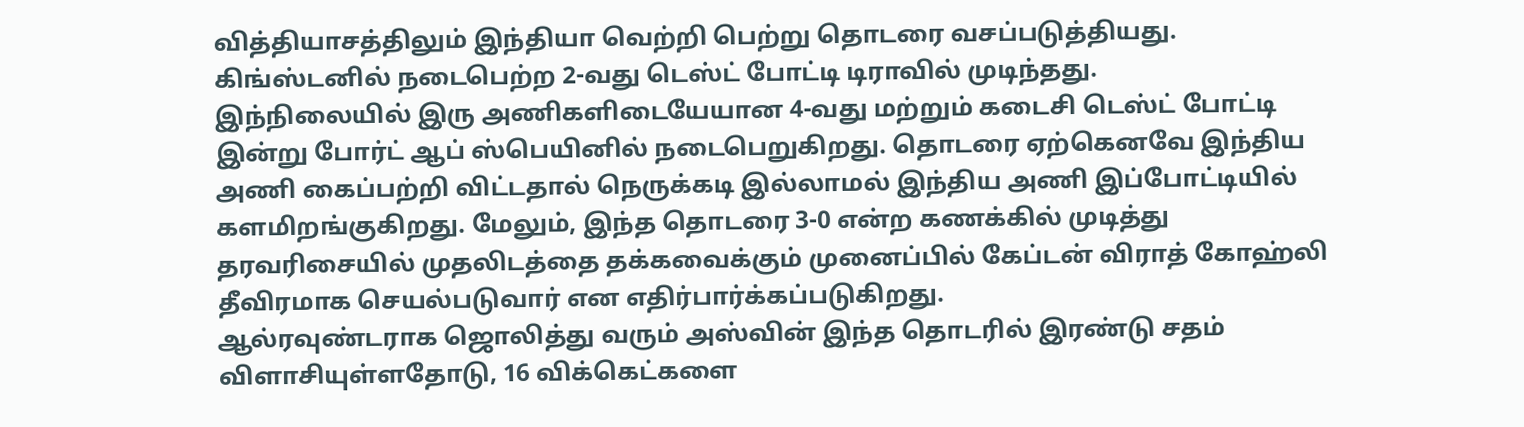வித்தியாசத்திலும் இந்தியா வெற்றி பெற்று தொடரை வசப்படுத்தியது. கிங்ஸ்டனில் நடைபெற்ற 2-வது டெஸ்ட் போட்டி டிராவில் முடிந்தது.
இந்நிலையில் இரு அணிகளிடையேயான 4-வது மற்றும் கடைசி டெஸ்ட் போட்டி இன்று போர்ட் ஆப் ஸ்பெயினில் நடைபெறுகிறது. தொடரை ஏற்கெனவே இந்திய அணி கைப்பற்றி விட்டதால் நெருக்கடி இல்லாமல் இந்திய அணி இப்போட்டியில் களமிறங்குகிறது. மேலும், இந்த தொடரை 3-0 என்ற கணக்கில் முடித்து தரவரிசையில் முதலிடத்தை தக்கவைக்கும் முனைப்பில் கேப்டன் விராத் கோஹ்லி தீவிரமாக செயல்படுவார் என எதிர்பார்க்கப்படுகிறது.
ஆல்ரவுண்டராக ஜொலித்து வரும் அஸ்வின் இந்த தொடரில் இரண்டு சதம் விளாசியுள்ளதோடு, 16 விக்கெட்களை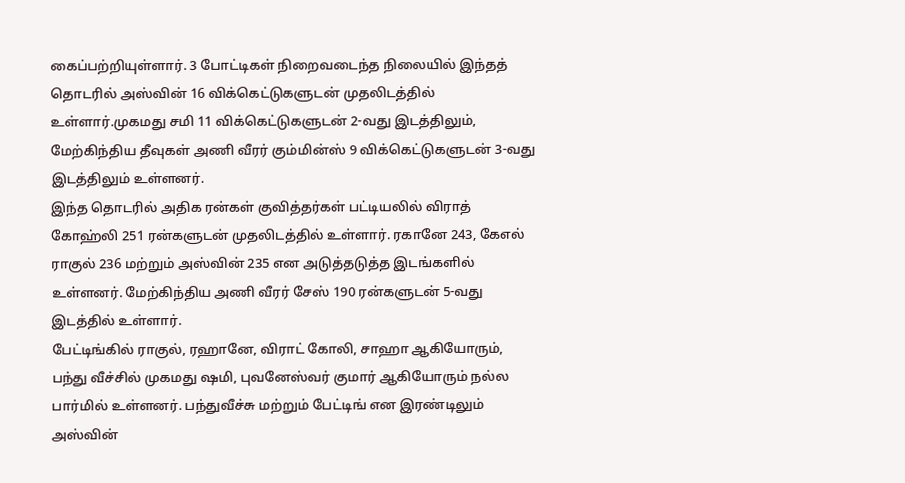கைப்பற்றியுள்ளார். 3 போட்டிகள் நிறைவடைந்த நிலையில் இந்தத் தொடரில் அஸ்வின் 16 விக்கெட்டுகளுடன் முதலிடத்தில் உள்ளார்.முகமது சமி 11 விக்கெட்டுகளுடன் 2-வது இடத்திலும், மேற்கிந்திய தீவுகள் அணி வீரர் கும்மின்ஸ் 9 விக்கெட்டுகளுடன் 3-வது இடத்திலும் உள்ளனர்.
இந்த தொடரில் அதிக ரன்கள் குவித்தர்கள் பட்டியலில் விராத் கோஹ்லி 251 ரன்களுடன் முதலிடத்தில் உள்ளார். ரகானே 243, கேஎல் ராகுல் 236 மற்றும் அஸ்வின் 235 என அடுத்தடுத்த இடங்களில் உள்ளனர். மேற்கிந்திய அணி வீரர் சேஸ் 190 ரன்களுடன் 5-வது இடத்தில் உள்ளார்.
பேட்டிங்கில் ராகுல், ரஹானே, விராட் கோலி, சாஹா ஆகியோரும், பந்து வீச்சில் முகமது ஷமி, புவனேஸ்வர் குமார் ஆகியோரும் நல்ல பார்மில் உள்ளனர். பந்துவீச்சு மற்றும் பேட்டிங் என இரண்டிலும் அஸ்வின்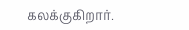கலக்குகிறார்.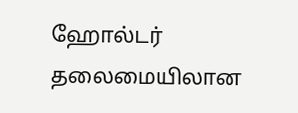ஹோல்டர் தலைமையிலான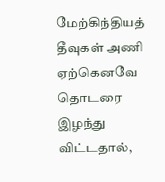மேற்கிந்தியத் தீவுகள் அணி ஏற்கெனவே தொடரை இழந்து விட்டதால்,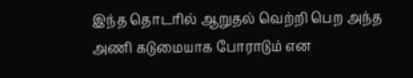இந்த தொடரில் ஆறுதல் வெற்றி பெற அந்த அணி கடுமையாக போராடும் என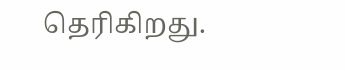தெரிகிறது.